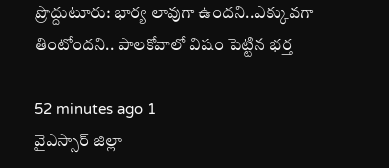ప్రొద్దుటూరు: భార్య లావుగా ఉందని..ఎక్కువగా తింటోందని.. పాలకోవాలో విషం పెట్టిన భర్త

52 minutes ago 1
వైఎస్సార్ జిల్లా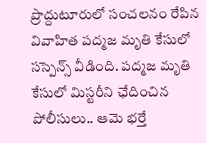ప్రొద్దుటూరులో సంచలనం రేపిన వివాహిత పద్మజ మృతి కేసులో సస్పెన్స్ వీడింది. పద్మజ మృతి కేసులో మిస్టరీని ఛేదించిన పోలీసులు.. ఆమె భర్తే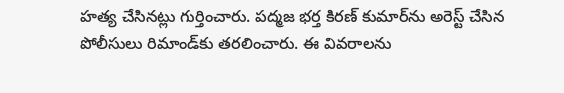హత్య చేసినట్లు గుర్తించారు. పద్మజ భర్త కిరణ్‌ కుమార్‌ను అరెస్ట్ చేసిన పోలీసులు రిమాండ్‌కు తరలించారు. ఈ వివరాలను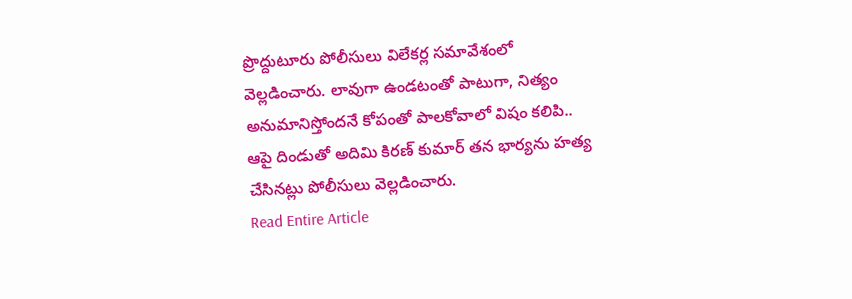ప్రొద్దుటూరు పోలీసులు విలేకర్ల సమావేశంలో వెల్లడించారు. లావుగా ఉండటంతో పాటుగా, నిత్యం అనుమానిస్తోందనే కోపంతో పాలకోవాలో విషం కలిపి.. ఆపై దిండుతో అదిమి కిరణ్ కుమార్ తన భార్యను హత్య చేసినట్లు పోలీసులు వెల్లడించారు.
Read Entire Article